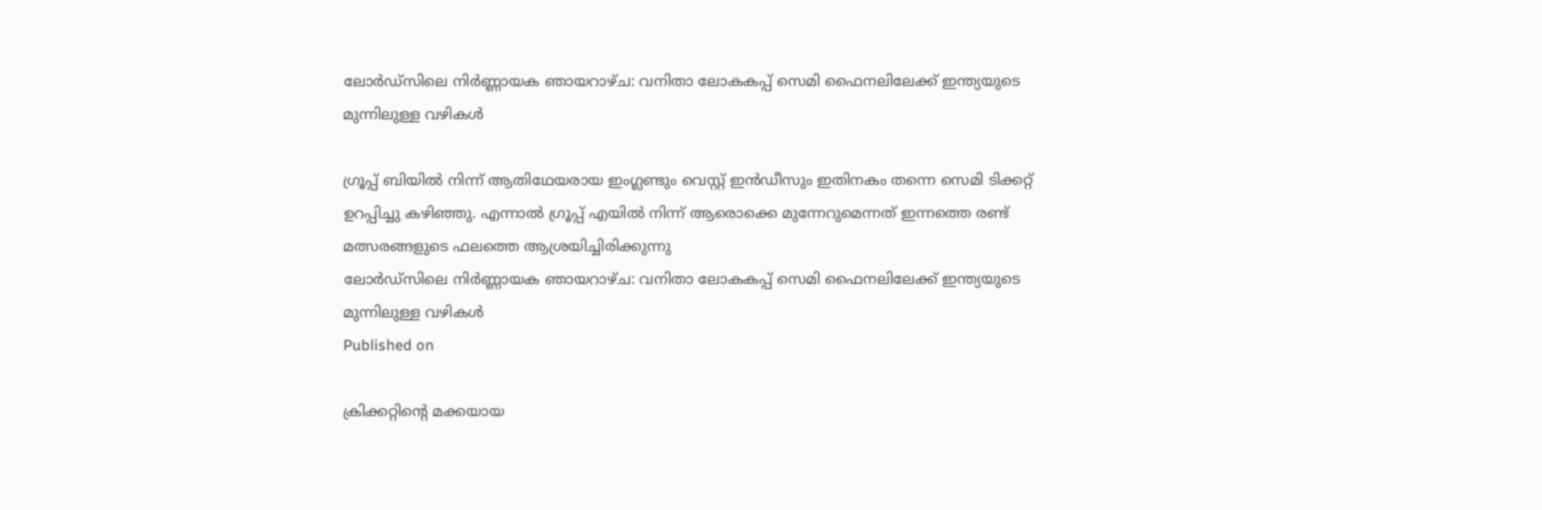ലോര്‍ഡ്സിലെ നിര്‍ണ്ണായക ഞായറാഴ്ച: വനിതാ ലോകകപ്പ് സെമി ഫൈനലിലേക്ക് ഇന്ത്യയുടെ മുന്നിലുള്ള വഴികള്‍

ഗ്രൂപ്പ് ബിയില്‍ നിന്ന് ആതിഥേയരായ ഇംഗ്ലണ്ടും വെസ്റ്റ് ഇന്‍ഡീസും ഇതിനകം തന്നെ സെമി ടിക്കറ്റ് ഉറപ്പിച്ചു കഴിഞ്ഞു. എന്നാല്‍ ഗ്രൂപ്പ് എയില്‍ നിന്ന് ആരൊക്കെ മുന്നേറുമെന്നത് ഇന്നത്തെ രണ്ട് മത്സരങ്ങളുടെ ഫലത്തെ ആശ്രയിച്ചിരിക്കുന്നു
ലോര്‍ഡ്സിലെ നിര്‍ണ്ണായക ഞായറാഴ്ച: വനിതാ ലോകകപ്പ് സെമി ഫൈനലിലേക്ക് ഇന്ത്യയുടെ മുന്നിലുള്ള വഴികള്‍
Published on

ക്രിക്കറ്റിന്റെ മക്കയായ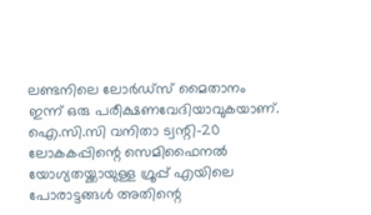ലണ്ടനിലെ ലോര്‍ഡ്സ് മൈതാനം ഇന്ന് ഒരു പരീക്ഷണവേദിയാവുകയാണ്. ഐ.സി.സി വനിതാ ട്വന്റി-20 ലോകകപ്പിന്റെ സെമിഫൈനല്‍ യോഗ്യതയ്ക്കായുള്ള ഗ്രൂപ്പ് എയിലെ പോരാട്ടങ്ങള്‍ അതിന്റെ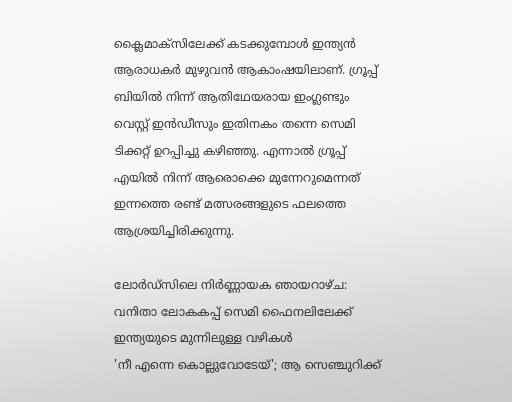ക്ലൈമാക്‌സിലേക്ക് കടക്കുമ്പോള്‍ ഇന്ത്യന്‍ ആരാധകര്‍ മുഴുവന്‍ ആകാംഷയിലാണ്. ഗ്രൂപ്പ് ബിയില്‍ നിന്ന് ആതിഥേയരായ ഇംഗ്ലണ്ടും വെസ്റ്റ് ഇന്‍ഡീസും ഇതിനകം തന്നെ സെമി ടിക്കറ്റ് ഉറപ്പിച്ചു കഴിഞ്ഞു. എന്നാല്‍ ഗ്രൂപ്പ് എയില്‍ നിന്ന് ആരൊക്കെ മുന്നേറുമെന്നത് ഇന്നത്തെ രണ്ട് മത്സരങ്ങളുടെ ഫലത്തെ ആശ്രയിച്ചിരിക്കുന്നു.

ലോര്‍ഡ്സിലെ നിര്‍ണ്ണായക ഞായറാഴ്ച: വനിതാ ലോകകപ്പ് സെമി ഫൈനലിലേക്ക് ഇന്ത്യയുടെ മുന്നിലുള്ള വഴികള്‍
'നീ എന്നെ കൊല്ലുവോടേയ്'; ആ സെഞ്ചുറിക്ക്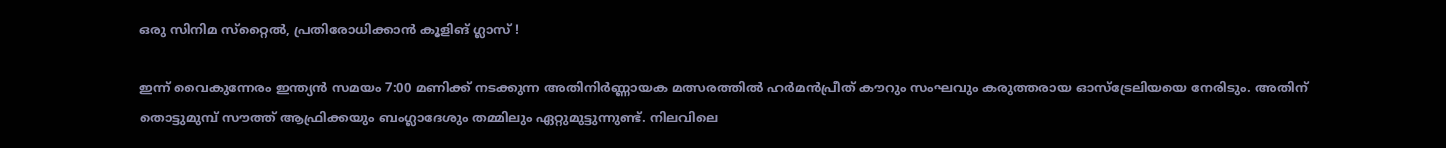ഒരു സിനിമ സ്‌റ്റൈൽ, പ്രതിരോധിക്കാൻ കൂളിങ് ഗ്ലാസ് !

ഇന്ന് വൈകുന്നേരം ഇന്ത്യന്‍ സമയം 7:00 മണിക്ക് നടക്കുന്ന അതിനിര്‍ണ്ണായക മത്സരത്തില്‍ ഹര്‍മന്‍പ്രീത് കൗറും സംഘവും കരുത്തരായ ഓസ്‌ട്രേലിയയെ നേരിടും. അതിന് തൊട്ടുമുമ്പ് സൗത്ത് ആഫ്രിക്കയും ബംഗ്ലാദേശും തമ്മിലും ഏറ്റുമുട്ടുന്നുണ്ട്. നിലവിലെ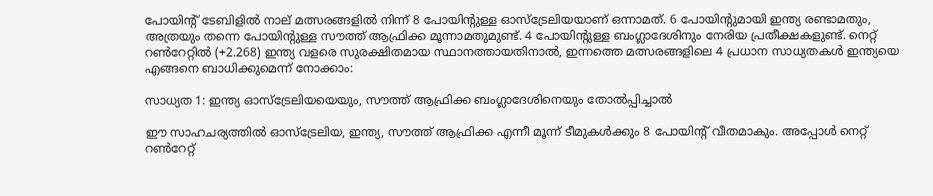പോയിന്റ് ടേബിളില്‍ നാല് മത്സരങ്ങളില്‍ നിന്ന് 8 പോയിന്റുള്ള ഓസ്‌ട്രേലിയയാണ് ഒന്നാമത്. 6 പോയിന്റുമായി ഇന്ത്യ രണ്ടാമതും, അത്രയും തന്നെ പോയിന്റുള്ള സൗത്ത് ആഫ്രിക്ക മൂന്നാമതുമുണ്ട്. 4 പോയിന്റുള്ള ബംഗ്ലാദേശിനും നേരിയ പ്രതീക്ഷകളുണ്ട്. നെറ്റ് റണ്‍റേറ്റില്‍ (+2.268) ഇന്ത്യ വളരെ സുരക്ഷിതമായ സ്ഥാനത്തായതിനാല്‍, ഇന്നത്തെ മത്സരങ്ങളിലെ 4 പ്രധാന സാധ്യതകള്‍ ഇന്ത്യയെ എങ്ങനെ ബാധിക്കുമെന്ന് നോക്കാം:

സാധ്യത 1: ഇന്ത്യ ഓസ്‌ട്രേലിയയെയും, സൗത്ത് ആഫ്രിക്ക ബംഗ്ലാദേശിനെയും തോല്‍പ്പിച്ചാല്‍

ഈ സാഹചര്യത്തില്‍ ഓസ്‌ട്രേലിയ, ഇന്ത്യ, സൗത്ത് ആഫ്രിക്ക എന്നീ മൂന്ന് ടീമുകള്‍ക്കും 8 പോയിന്റ് വീതമാകും. അപ്പോള്‍ നെറ്റ് റണ്‍റേറ്റ്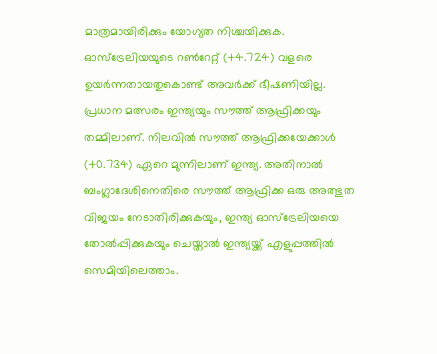മാത്രമായിരിക്കും യോഗ്യത നിശ്ചയിക്കുക. ഓസ്‌ട്രേലിയയുടെ റണ്‍റേറ്റ് (+4.724) വളരെ ഉയര്‍ന്നതായതുകൊണ്ട് അവര്‍ക്ക് ഭീഷണിയില്ല. പ്രധാന മത്സരം ഇന്ത്യയും സൗത്ത് ആഫ്രിക്കയും തമ്മിലാണ്. നിലവില്‍ സൗത്ത് ആഫ്രിക്കയേക്കാള്‍ (+0.734) ഏറെ മുന്നിലാണ് ഇന്ത്യ. അതിനാല്‍ ബംഗ്ലാദേശിനെതിരെ സൗത്ത് ആഫ്രിക്ക ഒരു അത്ഭുത വിജയം നേടാതിരിക്കുകയും, ഇന്ത്യ ഓസ്‌ട്രേലിയയെ തോല്‍പ്പിക്കുകയും ചെയ്താല്‍ ഇന്ത്യയ്ക്ക് എളുപ്പത്തില്‍ സെമിയിലെത്താം.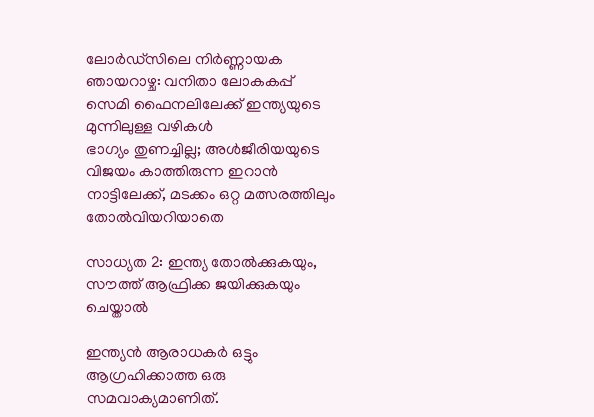ലോര്‍ഡ്സിലെ നിര്‍ണ്ണായക ഞായറാഴ്ച: വനിതാ ലോകകപ്പ് സെമി ഫൈനലിലേക്ക് ഇന്ത്യയുടെ മുന്നിലുള്ള വഴികള്‍
ഭാഗ്യം തുണച്ചില്ല; അൾജീരിയയുടെ വിജയം കാത്തിരുന്ന ഇറാൻ നാട്ടിലേക്ക്, മടക്കം ഒറ്റ മത്സരത്തിലും തോൽവിയറിയാതെ

സാധ്യത 2: ഇന്ത്യ തോല്‍ക്കുകയും, സൗത്ത് ആഫ്രിക്ക ജയിക്കുകയും ചെയ്താല്‍

ഇന്ത്യന്‍ ആരാധകര്‍ ഒട്ടും ആഗ്രഹിക്കാത്ത ഒരു സമവാക്യമാണിത്.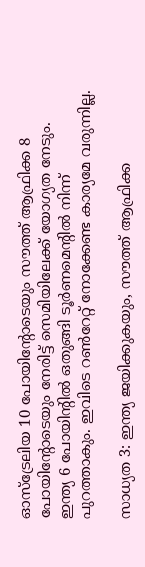ഓസ്‌ട്രേലിയ 10 പോയിന്റോടെയും സൗത്ത് ആഫ്രിക്ക 8 പോയിന്റോടെയും നേരിട്ട് സെമിയിലേക്ക് യോഗ്യത നേടും. ഇന്ത്യ 6 പോയിന്റില്‍ ഒതുങ്ങി ടൂര്‍ണമെന്റില്‍ നിന്ന് പുറത്താകും. ഇവിടെ റണ്‍റേറ്റ് നോക്കേണ്ട കാര്യമേ വരുന്നില്ല.

സാധ്യത 3: ഇന്ത്യ ജയിക്കുകയും, സൗത്ത് ആഫ്രിക്ക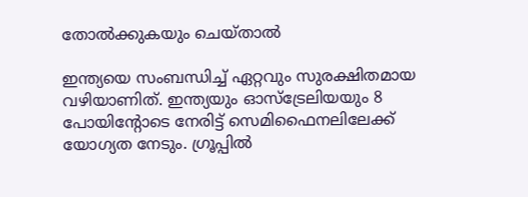തോല്‍ക്കുകയും ചെയ്താല്‍

ഇന്ത്യയെ സംബന്ധിച്ച് ഏറ്റവും സുരക്ഷിതമായ വഴിയാണിത്. ഇന്ത്യയും ഓസ്‌ട്രേലിയയും 8 പോയിന്റോടെ നേരിട്ട് സെമിഫൈനലിലേക്ക് യോഗ്യത നേടും. ഗ്രൂപ്പില്‍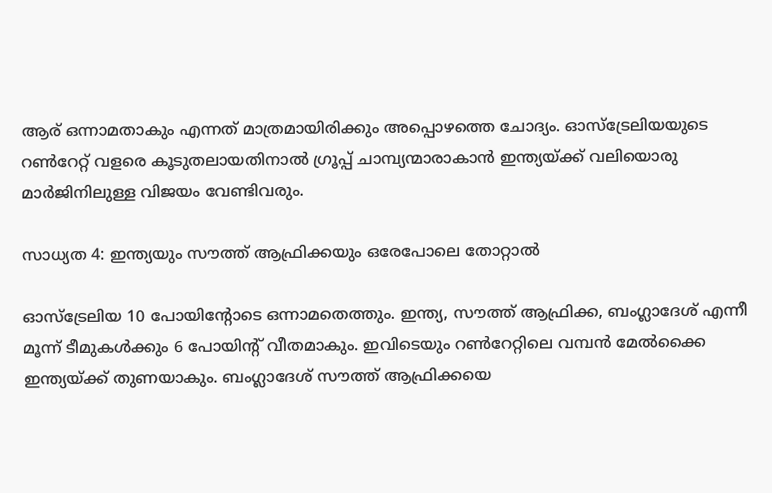ആര് ഒന്നാമതാകും എന്നത് മാത്രമായിരിക്കും അപ്പൊഴത്തെ ചോദ്യം. ഓസ്‌ട്രേലിയയുടെ റണ്‍റേറ്റ് വളരെ കൂടുതലായതിനാല്‍ ഗ്രൂപ്പ് ചാമ്പ്യന്മാരാകാന്‍ ഇന്ത്യയ്ക്ക് വലിയൊരു മാര്‍ജിനിലുള്ള വിജയം വേണ്ടിവരും.

സാധ്യത 4: ഇന്ത്യയും സൗത്ത് ആഫ്രിക്കയും ഒരേപോലെ തോറ്റാല്‍

ഓസ്‌ട്രേലിയ 10 പോയിന്റോടെ ഒന്നാമതെത്തും. ഇന്ത്യ, സൗത്ത് ആഫ്രിക്ക, ബംഗ്ലാദേശ് എന്നീ മൂന്ന് ടീമുകള്‍ക്കും 6 പോയിന്റ് വീതമാകും. ഇവിടെയും റണ്‍റേറ്റിലെ വമ്പന്‍ മേല്‍ക്കൈ ഇന്ത്യയ്ക്ക് തുണയാകും. ബംഗ്ലാദേശ് സൗത്ത് ആഫ്രിക്കയെ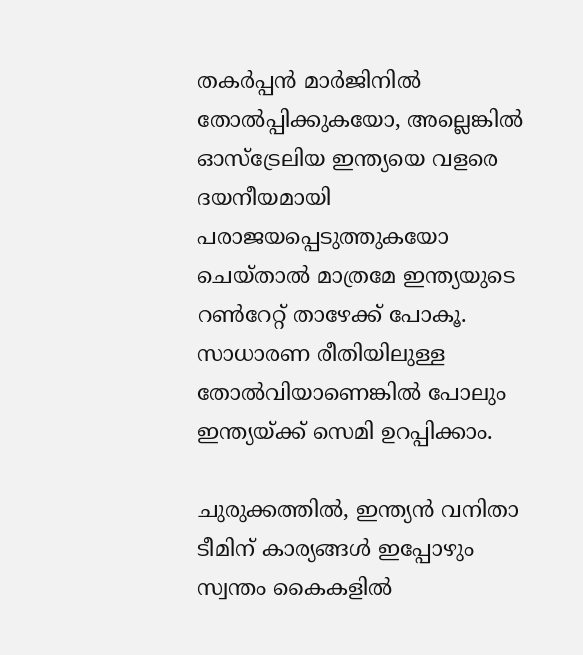തകര്‍പ്പന്‍ മാര്‍ജിനില്‍ തോല്‍പ്പിക്കുകയോ, അല്ലെങ്കില്‍ ഓസ്‌ട്രേലിയ ഇന്ത്യയെ വളരെ ദയനീയമായി പരാജയപ്പെടുത്തുകയോ ചെയ്താല്‍ മാത്രമേ ഇന്ത്യയുടെ റണ്‍റേറ്റ് താഴേക്ക് പോകൂ. സാധാരണ രീതിയിലുള്ള തോല്‍വിയാണെങ്കില്‍ പോലും ഇന്ത്യയ്ക്ക് സെമി ഉറപ്പിക്കാം.

ചുരുക്കത്തില്‍, ഇന്ത്യന്‍ വനിതാ ടീമിന് കാര്യങ്ങള്‍ ഇപ്പോഴും സ്വന്തം കൈകളില്‍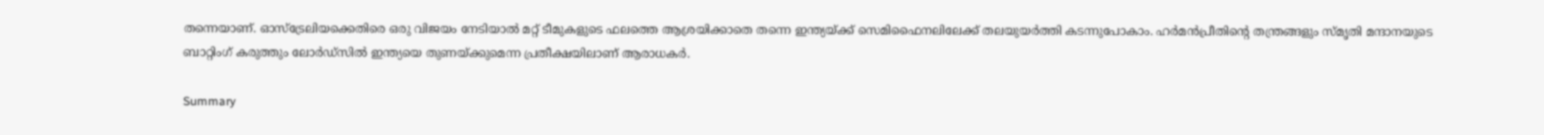തന്നെയാണ്. ഓസ്‌ട്രേലിയക്കെതിരെ ഒരു വിജയം നേടിയാല്‍ മറ്റ് ടീമുകളുടെ ഫലത്തെ ആശ്രയിക്കാതെ തന്നെ ഇന്ത്യയ്ക്ക് സെമിഫൈനലിലേക്ക് തലയുയര്‍ത്തി കടന്നുപോകാം. ഹര്‍മന്‍പ്രീതിന്റെ തന്ത്രങ്ങളും സ്മൃതി മന്ദാനയുടെ ബാറ്റിംഗ് കരുത്തും ലോര്‍ഡ്സില്‍ ഇന്ത്യയെ തുണയ്ക്കുമെന്ന പ്രതീക്ഷയിലാണ് ആരാധകര്‍.

Summary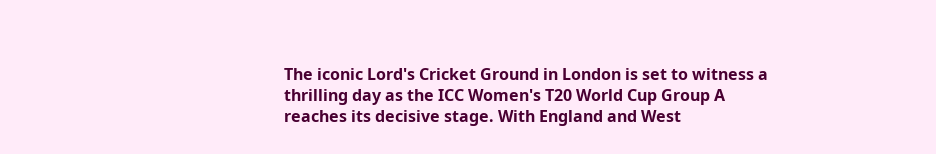The iconic Lord's Cricket Ground in London is set to witness a thrilling day as the ICC Women's T20 World Cup Group A reaches its decisive stage. With England and West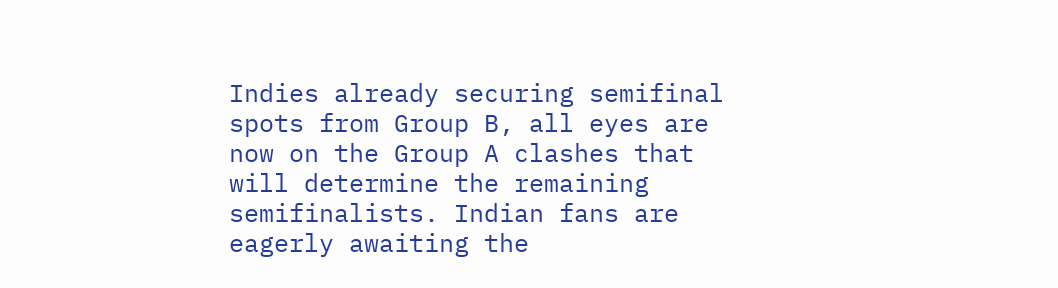Indies already securing semifinal spots from Group B, all eyes are now on the Group A clashes that will determine the remaining semifinalists. Indian fans are eagerly awaiting the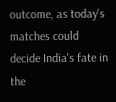outcome, as today's matches could decide India's fate in the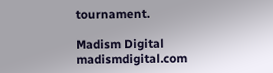tournament.

Madism Digital
madismdigital.com